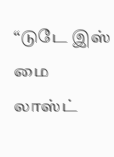“டுடே இஸ் மை லாஸ்ட்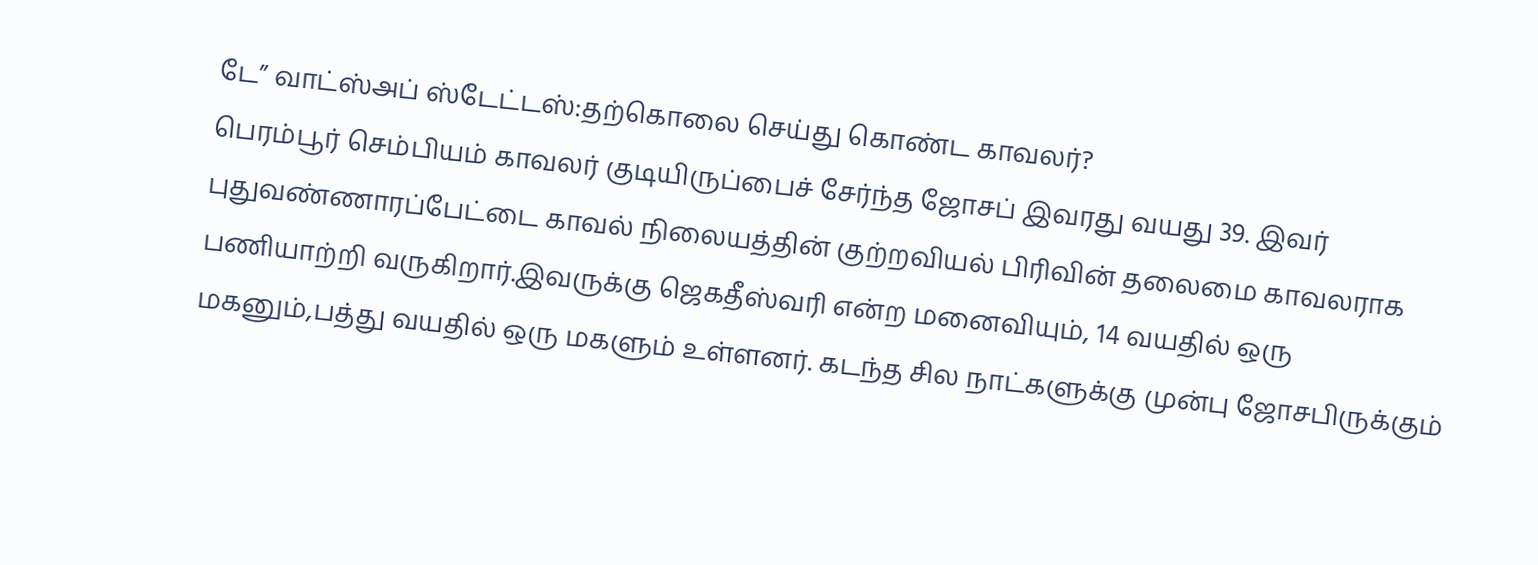டே” வாட்ஸ்அப் ஸ்டேட்டஸ்:தற்கொலை செய்து கொண்ட காவலர்?
பெரம்பூர் செம்பியம் காவலர் குடியிருப்பைச் சேர்ந்த ஜோசப் இவரது வயது 39. இவர் புதுவண்ணாரப்பேட்டை காவல் நிலையத்தின் குற்றவியல் பிரிவின் தலைமை காவலராக பணியாற்றி வருகிறார்.இவருக்கு ஜெகதீஸ்வரி என்ற மனைவியும், 14 வயதில் ஒரு மகனும்,பத்து வயதில் ஒரு மகளும் உள்ளனர். கடந்த சில நாட்களுக்கு முன்பு ஜோசபிருக்கும்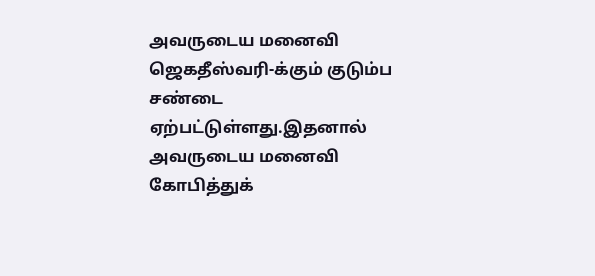அவருடைய மனைவி ஜெகதீஸ்வரி-க்கும் குடும்ப சண்டை ஏற்பட்டுள்ளது.இதனால் அவருடைய மனைவி கோபித்துக்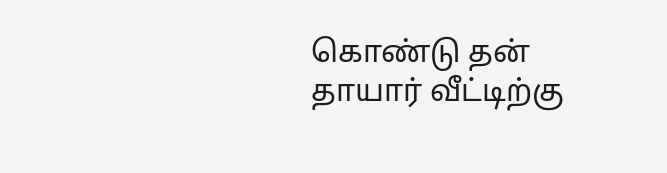கொண்டு தன் தாயார் வீட்டிற்கு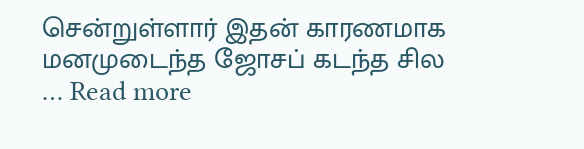சென்றுள்ளார் இதன் காரணமாக மனமுடைந்த ஜோசப் கடந்த சில … Read more